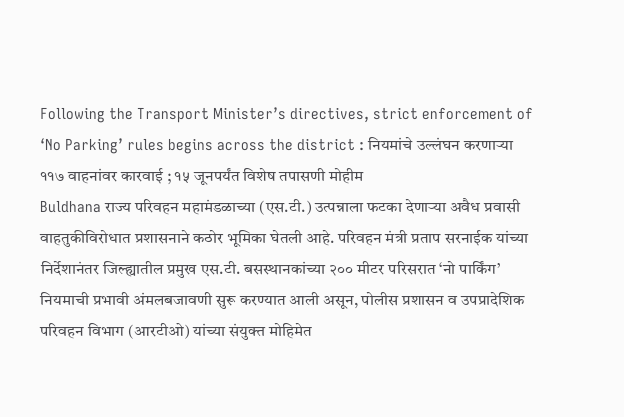Following the Transport Minister’s directives, strict enforcement of ‘No Parking’ rules begins across the district : नियमांचे उल्लंघन करणाऱ्या ११७ वाहनांवर कारवाई ; १५ जूनपर्यंत विशेष तपासणी मोहीम
Buldhana राज्य परिवहन महामंडळाच्या (एस.टी.) उत्पन्नाला फटका देणाऱ्या अवैध प्रवासी वाहतुकीविरोधात प्रशासनाने कठोर भूमिका घेतली आहे. परिवहन मंत्री प्रताप सरनाईक यांच्या निर्देशानंतर जिल्ह्यातील प्रमुख एस.टी. बसस्थानकांच्या २०० मीटर परिसरात ‘नो पार्किंग’ नियमाची प्रभावी अंमलबजावणी सुरू करण्यात आली असून, पोलीस प्रशासन व उपप्रादेशिक परिवहन विभाग (आरटीओ) यांच्या संयुक्त मोहिमेत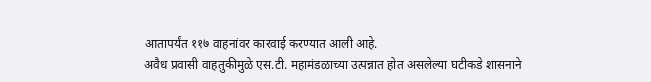आतापर्यंत ११७ वाहनांवर कारवाई करण्यात आली आहे.
अवैध प्रवासी वाहतुकीमुळे एस.टी. महामंडळाच्या उत्पन्नात होत असलेल्या घटीकडे शासनाने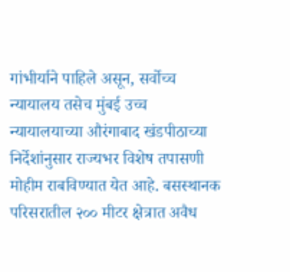गांभीर्याने पाहिले असून, सर्वोच्च न्यायालय तसेच मुंबई उच्च न्यायालयाच्या औरंगाबाद खंडपीठाच्या निर्देशांनुसार राज्यभर विशेष तपासणी मोहीम राबविण्यात येत आहे. बसस्थानक परिसरातील २०० मीटर क्षेत्रात अवैध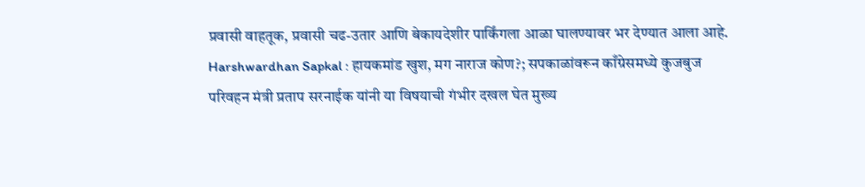प्रवासी वाहतूक, प्रवासी चढ-उतार आणि बेकायदेशीर पार्किंगला आळा घालण्यावर भर देण्यात आला आहे.
Harshwardhan Sapkal : हायकमांड खुश, मग नाराज कोण?; सपकाळांवरून काँग्रेसमध्ये कुजबुज
परिवहन मंत्री प्रताप सरनाईक यांनी या विषयाची गंभीर दखल घेत मुख्य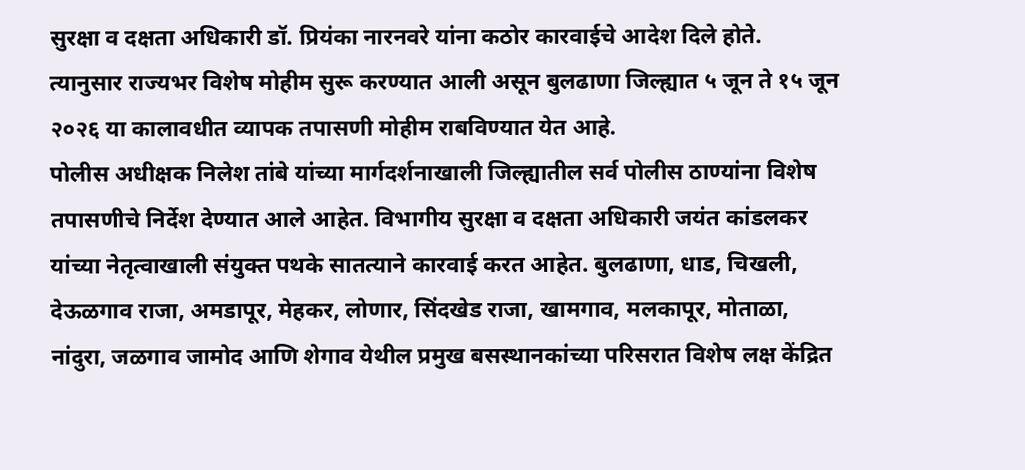सुरक्षा व दक्षता अधिकारी डॉ. प्रियंका नारनवरे यांना कठोर कारवाईचे आदेश दिले होते. त्यानुसार राज्यभर विशेष मोहीम सुरू करण्यात आली असून बुलढाणा जिल्ह्यात ५ जून ते १५ जून २०२६ या कालावधीत व्यापक तपासणी मोहीम राबविण्यात येत आहे.
पोलीस अधीक्षक निलेश तांबे यांच्या मार्गदर्शनाखाली जिल्ह्यातील सर्व पोलीस ठाण्यांना विशेष तपासणीचे निर्देश देण्यात आले आहेत. विभागीय सुरक्षा व दक्षता अधिकारी जयंत कांडलकर यांच्या नेतृत्वाखाली संयुक्त पथके सातत्याने कारवाई करत आहेत. बुलढाणा, धाड, चिखली, देऊळगाव राजा, अमडापूर, मेहकर, लोणार, सिंदखेड राजा, खामगाव, मलकापूर, मोताळा, नांदुरा, जळगाव जामोद आणि शेगाव येथील प्रमुख बसस्थानकांच्या परिसरात विशेष लक्ष केंद्रित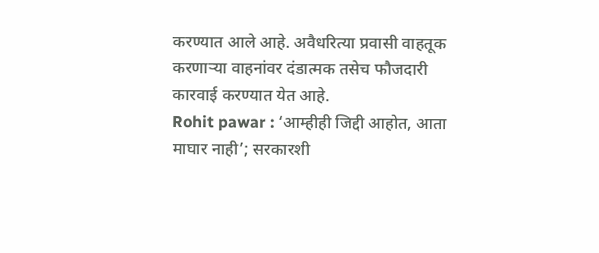करण्यात आले आहे. अवैधरित्या प्रवासी वाहतूक करणाऱ्या वाहनांवर दंडात्मक तसेच फौजदारी कारवाई करण्यात येत आहे.
Rohit pawar : ‘आम्हीही जिद्दी आहोत, आता माघार नाही’; सरकारशी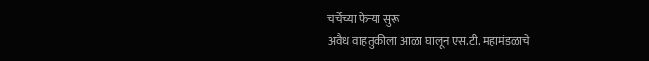चर्चेच्या फेऱ्या सुरू
अवैध वाहतुकीला आळा घालून एस.टी. महामंडळाचे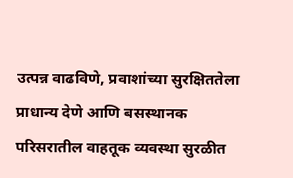उत्पन्न वाढविणे, प्रवाशांच्या सुरक्षिततेला प्राधान्य देणे आणि बसस्थानक परिसरातील वाहतूक व्यवस्था सुरळीत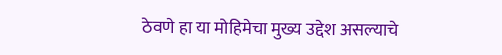ठेवणे हा या मोहिमेचा मुख्य उद्देश असल्याचे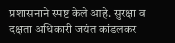प्रशासनाने स्पष्ट केले आहे. सुरक्षा व दक्षता अधिकारी जयंत कांडलकर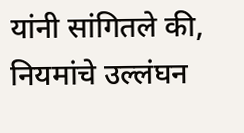यांनी सांगितले की, नियमांचे उल्लंघन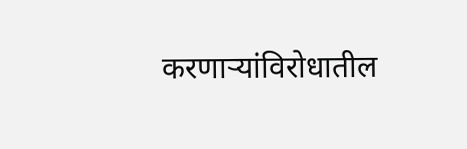करणाऱ्यांविरोधातील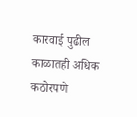कारवाई पुढील काळातही अधिक कठोरपणे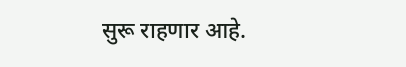सुरू राहणार आहे.